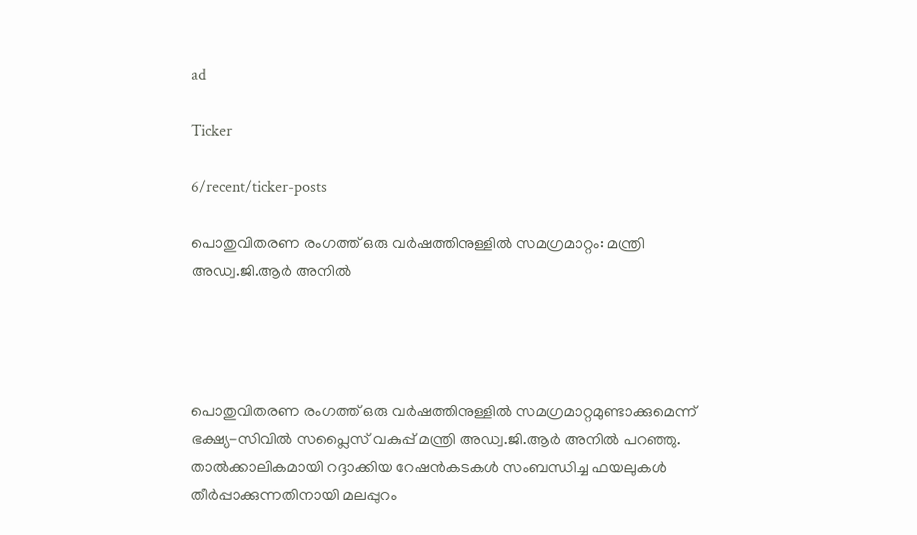ad

Ticker

6/recent/ticker-posts

പൊതുവിതരണ രംഗത്ത് ഒരു വര്‍ഷത്തിനുള്ളില്‍ സമഗ്രമാറ്റം: മന്ത്രി അഡ്വ.ജി.ആര്‍ അനില്‍




പൊതുവിതരണ രംഗത്ത് ഒരു വര്‍ഷത്തിനുള്ളില്‍ സമഗ്രമാറ്റമുണ്ടാക്കുമെന്ന് ഭക്ഷ്യ-സിവില്‍ സപ്ലൈസ് വകുപ്പ് മന്ത്രി അഡ്വ.ജി.ആര്‍ അനില്‍ പറഞ്ഞു. താല്‍ക്കാലികമായി റദ്ദാക്കിയ റേഷന്‍കടകള്‍ സംബന്ധിച്ച ഫയലുകള്‍ തീര്‍പ്പാക്കുന്നതിനായി മലപ്പുറം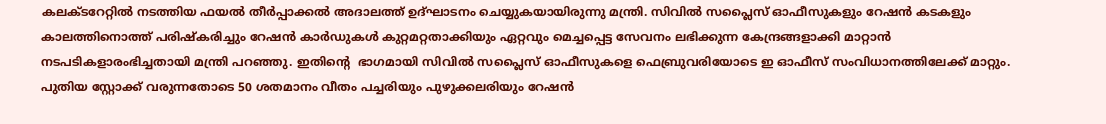കലക്ടറേറ്റില്‍ നടത്തിയ ഫയല്‍ തീര്‍പ്പാക്കല്‍ അദാലത്ത് ഉദ്ഘാടനം ചെയ്യുകയായിരുന്നു മന്ത്രി. സിവില്‍ സപ്ലൈസ് ഓഫീസുകളും റേഷന്‍ കടകളും കാലത്തിനൊത്ത് പരിഷ്‌കരിച്ചും റേഷന്‍ കാര്‍ഡുകള്‍ കുറ്റമറ്റതാക്കിയും ഏറ്റവും മെച്ചപ്പെട്ട സേവനം ലഭിക്കുന്ന കേന്ദ്രങ്ങളാക്കി മാറ്റാന്‍ നടപടികളാരംഭിച്ചതായി മന്ത്രി പറഞ്ഞു. ഇതിന്റെ  ഭാഗമായി സിവില്‍ സപ്ലൈസ് ഓഫീസുകളെ ഫെബ്രുവരിയോടെ ഇ ഓഫീസ് സംവിധാനത്തിലേക്ക് മാറ്റും. പുതിയ സ്റ്റോക്ക് വരുന്നതോടെ 50 ശതമാനം വീതം പച്ചരിയും പുഴുക്കലരിയും റേഷന്‍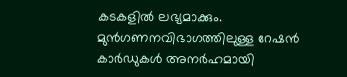കടകളില്‍ ലഭ്യമാക്കും. മുന്‍ഗണനവിഭാഗത്തിലുള്ള റേഷന്‍ കാര്‍ഡുകള്‍ അനര്‍ഹമായി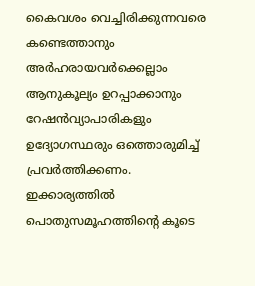കൈവശം വെച്ചിരിക്കുന്നവരെ കണ്ടെത്താനും അര്‍ഹരായവര്‍ക്കെല്ലാം ആനുകൂല്യം ഉറപ്പാക്കാനും റേഷന്‍വ്യാപാരികളും ഉദ്യോഗസ്ഥരും ഒത്തൊരുമിച്ച് പ്രവര്‍ത്തിക്കണം. ഇക്കാര്യത്തില്‍ പൊതുസമൂഹത്തിന്റെ കൂടെ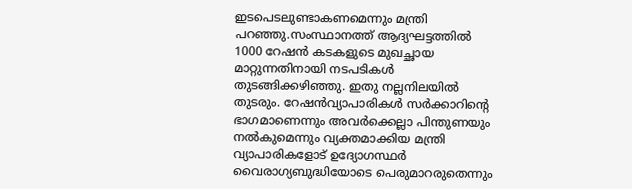ഇടപെടലുണ്ടാകണമെന്നും മന്ത്രി പറഞ്ഞു.സംസ്ഥാനത്ത് ആദ്യഘട്ടത്തില്‍ 1000 റേഷന്‍ കടകളുടെ മുഖച്ഛായ മാറ്റുന്നതിനായി നടപടികള്‍ തുടങ്ങിക്കഴിഞ്ഞു. ഇതു നല്ലനിലയില്‍ തുടരും. റേഷന്‍വ്യാപാരികള്‍ സര്‍ക്കാറിന്റെ ഭാഗമാണെന്നും അവര്‍ക്കെല്ലാ പിന്തുണയും നല്‍കുമെന്നും വ്യക്തമാക്കിയ മന്ത്രി വ്യാപാരികളോട് ഉദ്യോഗസ്ഥര്‍ വൈരാഗ്യബുദ്ധിയോടെ പെരുമാറരുതെന്നും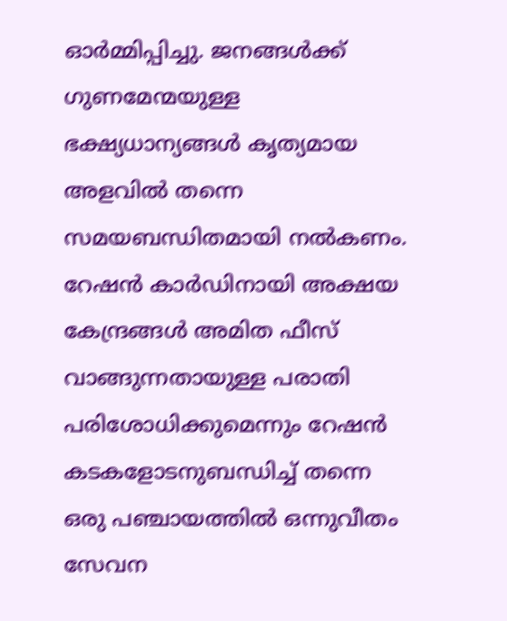ഓര്‍മ്മിപ്പിച്ചു. ജനങ്ങള്‍ക്ക് ഗുണമേന്മയുള്ള ഭക്ഷ്യധാന്യങ്ങള്‍ കൃത്യമായ അളവില്‍ തന്നെ സമയബന്ധിതമായി നല്‍കണം. റേഷന്‍ കാര്‍ഡിനായി അക്ഷയ കേന്ദ്രങ്ങള്‍ അമിത ഫീസ് വാങ്ങുന്നതായുള്ള പരാതി പരിശോധിക്കുമെന്നും റേഷന്‍ കടകളോടനുബന്ധിച്ച് തന്നെ ഒരു പഞ്ചായത്തില്‍ ഒന്നുവീതം സേവന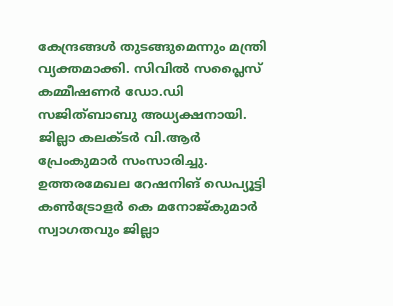കേന്ദ്രങ്ങള്‍ തുടങ്ങുമെന്നും മന്ത്രി വ്യക്തമാക്കി. സിവില്‍ സപ്ലൈസ് കമ്മീഷണര്‍ ഡോ.ഡി സജിത്ബാബു അധ്യക്ഷനായി. ജില്ലാ കലക്ടര്‍ വി.ആര്‍ പ്രേംകുമാര്‍ സംസാരിച്ചു. ഉത്തരമേഖല റേഷനിങ് ഡെപ്യൂട്ടി കണ്‍ട്രോളര്‍ കെ മനോജ്കുമാര്‍ സ്വാഗതവും ജില്ലാ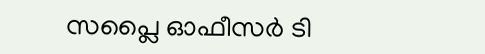സപ്ലൈ ഓഫീസര്‍ ടി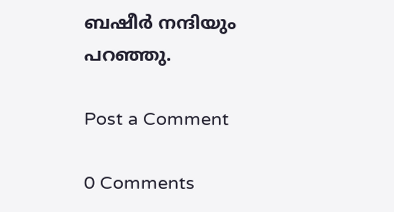ബഷീര്‍ നന്ദിയും പറഞ്ഞു.

Post a Comment

0 Comments